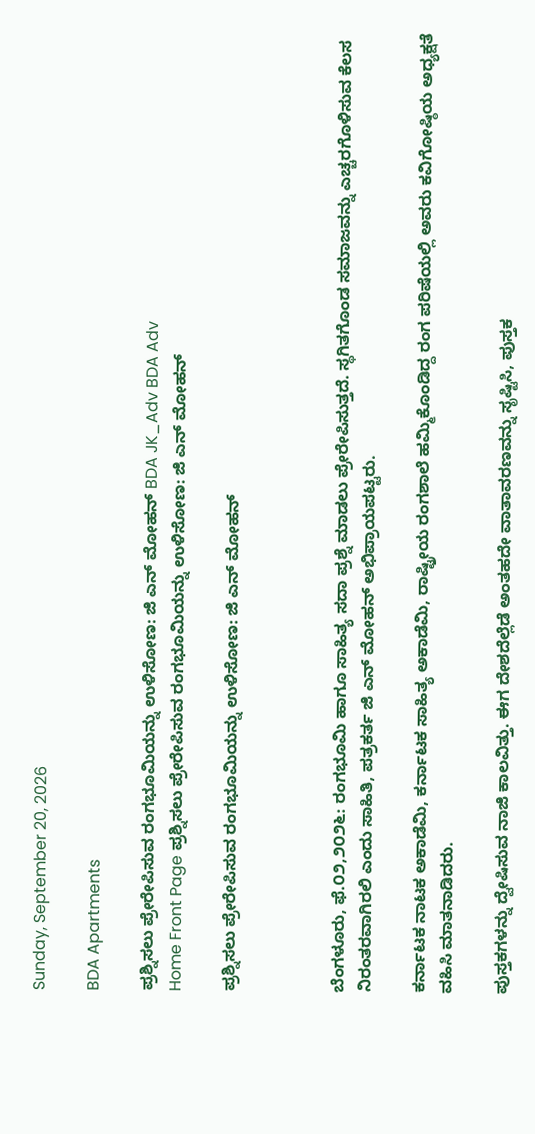Sunday, September 20, 2026

BDA Apartments

ಪ್ರಶ್ನಿಸಲು ಪ್ರೇರೇಪಿಸುವ ರಂಗಭೂಮಿಯನ್ನು ಉಳಿಸೋಣ: ಜಿ ಎನ್ ಮೋಹನ್ BDA JK_Adv BDA Adv
Home Front Page ಪ್ರಶ್ನಿಸಲು ಪ್ರೇರೇಪಿಸುವ ರಂಗಭೂಮಿಯನ್ನು ಉಳಿಸೋಣ: ಜಿ ಎನ್ ಮೋಹನ್

ಪ್ರಶ್ನಿಸಲು ಪ್ರೇರೇಪಿಸುವ ರಂಗಭೂಮಿಯನ್ನು ಉಳಿಸೋಣ: ಜಿ ಎನ್ ಮೋಹನ್



ಬೆಂಗಳೂರು, ಫೆ.೦೨,೨೦೨೬: ರಂಗಭೂಮಿ ಹಾಗೂ ಸಾಹಿತ್ಯ ಸದಾ ಪ್ರಶ್ನೆ ಮಾಡಲು ಪ್ರೇರೇಪಿಸುತ್ತದೆ. ಸ್ಥಗಿತಗೊಂಡ ಸಮಾಜವನ್ನು ಎಚ್ಚರಗೊಳಿಸುವ ಕೆಲಸ ನಿರಂತರವಾಗಿರಲಿ ಎಂದು ಸಾಹಿತಿ, ಪತ್ರಕರ್ತ ಜಿ ಎನ್ ಮೋಹನ್ ಅಭಿಪ್ರಾಯಪಟ್ಟರು.

ಕರ್ನಾಟಕ ನಾಟಕ ಅಕಾಡೆಮಿ, ಕರ್ನಾಟಕ ಸಾಹಿತ್ಯ ಅಕಾಡೆಮಿ, ರಾಷ್ಟ್ರೀಯ ರಂಗಶಾಲೆ ಹಮ್ಮಿಕೊಂಡಿದ್ದ ರಂಗ ಪರಿಷೆಯಲ್ಲಿ ಅವರು ಕವಿಗೋಷ್ಠಿಯ ಅಧ್ಯಕ್ಷತೆ ವಹಿಸಿ ಮಾತನಾಡಿದರು.

ಪುಸ್ತಕಗಳನ್ನು ದ್ವೇಷಿಸುವ ನಾಜಿ ಕಾಲವಿತ್ತು. ಈಗ ದೇಶದೆಲ್ಲೆಡೆ ಅಂತಹದೇ ವಾತಾವರಣವನ್ನು ಸೃಷ್ಟಿಸಿ, ಪುಸ್ತಕ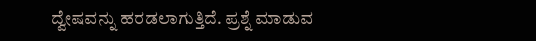ದ್ವೇಷವನ್ನು ಹರಡಲಾಗುತ್ತಿದೆ. ಪ್ರಶ್ನೆ ಮಾಡುವ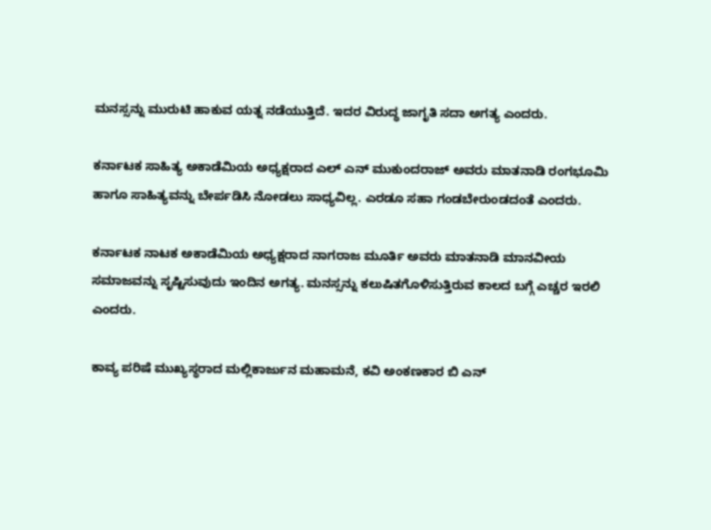ಮನಸ್ಸನ್ನು ಮುರುಟಿ ಹಾಕುವ ಯತ್ನ ನಡೆಯುತ್ತಿದೆ. ಇದರ ವಿರುದ್ಧ ಜಾಗೃತಿ ಸದಾ ಅಗತ್ಯ ಎಂದರು.

ಕರ್ನಾಟಕ ಸಾಹಿತ್ಯ ಅಕಾಡೆಮಿಯ ಅಧ್ಯಕ್ಷರಾದ ಎಲ್ ಎನ್ ಮುಕುಂದರಾಜ್ ಅವರು ಮಾತನಾಡಿ ರಂಗಭೂಮಿ ಹಾಗೂ ಸಾಹಿತ್ಯವನ್ನು ಬೇರ್ಪಡಿಸಿ ನೋಡಲು ಸಾಧ್ಯವಿಲ್ಲ. ಎರಡೂ ಸಹಾ ಗಂಡಬೇರುಂಡದಂತೆ ಎಂದರು.

ಕರ್ನಾಟಕ ನಾಟಕ ಅಕಾಡೆಮಿಯ ಅಧ್ಯಕ್ಷರಾದ ನಾಗರಾಜ ಮೂರ್ತಿ ಅವರು ಮಾತನಾಡಿ ಮಾನವೀಯ ಸಮಾಜವನ್ನು ಸೃಷ್ಟಿಸುವುದು ಇಂದಿನ ಅಗತ್ಯ. ಮನಸ್ಸನ್ನು ಕಲುಷಿತಗೊಳಿಸುತ್ತಿರುವ ಕಾಲದ ಬಗ್ಗೆ ಎಚ್ಚರ ಇರಲಿ ಎಂದರು.

ಕಾವ್ಯ ಪರಿಷೆ ಮುಖ್ಯಸ್ಥರಾದ ಮಲ್ಲಿಕಾರ್ಜುನ ಮಹಾಮನೆ, ಕವಿ ಅಂಕಣಕಾರ ಬಿ ಎನ್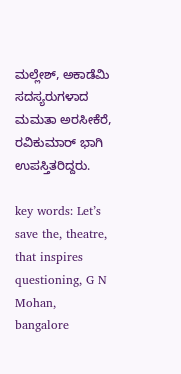ಮಲ್ಲೇಶ್, ಅಕಾಡೆಮಿ ಸದಸ್ಯರುಗಳಾದ ಮಮತಾ ಅರಸೀಕೆರೆ, ರವಿಕುಮಾರ್ ಭಾಗಿ ಉಪಸ್ತಿತರಿದ್ದರು.

key words: Let’s save the, theatre, that inspires questioning, G N Mohan, bangalore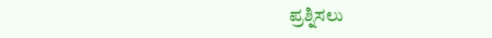ಪ್ರಶ್ನಿಸಲು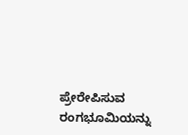ಪ್ರೇರೇಪಿಸುವ ರಂಗಭೂಮಿಯನ್ನು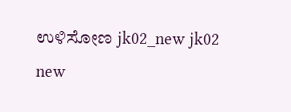ಉಳಿಸೋಣ jk02_new jk02 new